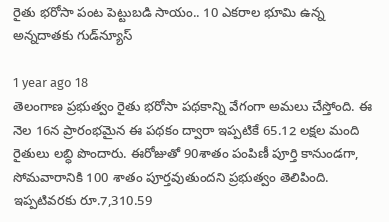రైతు భరోసా పంట పెట్టుబడి సాయం.. 10 ఎకరాల భూమి ఉన్న అన్నదాతకు గుడ్‌న్యూస్

1 year ago 18
తెలంగాణ ప్రభుత్వం రైతు భరోసా పథకాన్ని వేగంగా అమలు చేస్తోంది. ఈ నెల 16న ప్రారంభమైన ఈ పథకం ద్వారా ఇప్పటికే 65.12 లక్షల మంది రైతులు లబ్ధి పొందారు. ఈరోజుతో 90శాతం పంపిణీ పూర్తి కానుండగా, సోమవారానికి 100 శాతం పూర్తవుతుందని ప్రభుత్వం తెలిపింది. ఇప్పటివరకు రూ.7,310.59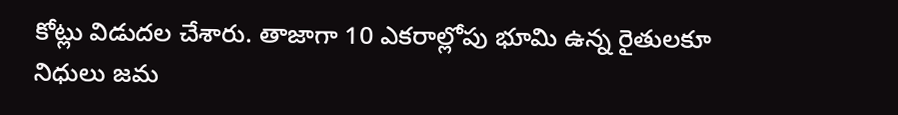కోట్లు విడుదల చేశారు. తాజాగా 10 ఎకరాల్లోపు భూమి ఉన్న రైతులకూ నిధులు జమ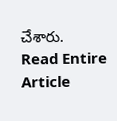చేశారు.
Read Entire Article